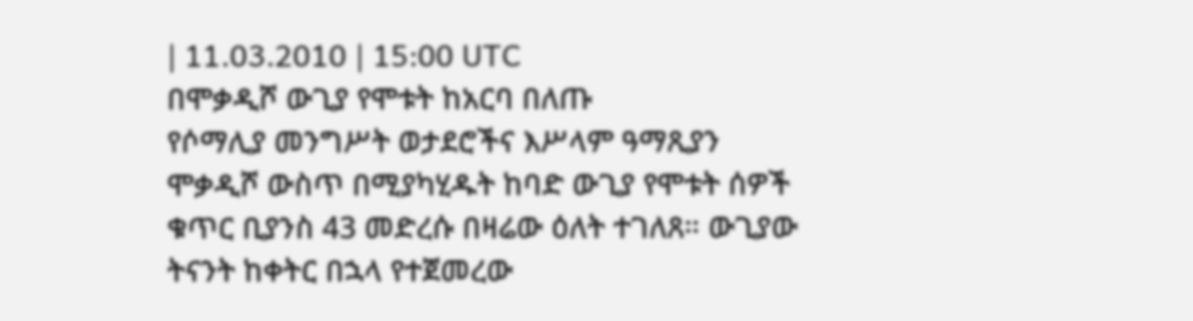| 11.03.2010 | 15:00 UTC
በሞቃዲሾ ውጊያ የሞቱት ከአርባ በለጡ
የሶማሊያ መንግሥት ወታደሮችና እሥላም ዓማጺያን ሞቃዲሾ ውስጥ በሚያካሂዱት ከባድ ውጊያ የሞቱት ሰዎች ቁጥር ቢያንስ 43 መድረሱ በዛሬው ዕለት ተገለጸ። ውጊያው ትናንት ከቀትር በኋላ የተጀመረው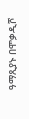ዓማጺያኑ በሞቃዲሾ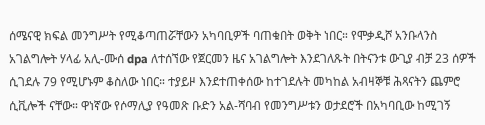ሰሜናዊ ክፍል መንግሥት የሚቆጣጠሯቸውን አካባቢዎች ባጠቁበት ወቅት ነበር። የሞቃዲሾ አንቡላንስ አገልግሎት ሃላፊ አሊ-ሙሰ dpa ለተሰኘው የጀርመን ዜና አገልግሎት እንደገለጹት በትናንቱ ውጊያ ብቻ 23 ሰዎች ሲገደሉ 79 የሚሆኑም ቆስለው ነበር። ተያይዞ እንደተጠቀሰው ከተገደሉት መካከል አብዛኞቹ ሕጻናትን ጨምሮ ሲቪሎች ናቸው። ዋነኛው የሶማሊያ የዓመጽ ቡድን አል-ሻባብ የመንግሥቱን ወታደሮች በአካባቢው ከሚገኝ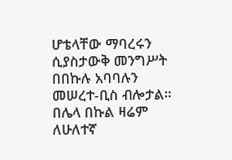ሆቴላቸው ማባረሩን ሲያስታውቅ መንግሥት በበኩሉ አባባሉን መሠረተ-ቢስ ብሎታል። በሌላ በኩል ዛሬም ለሁለተኛ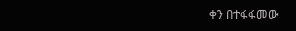ቀን በተፋፋመው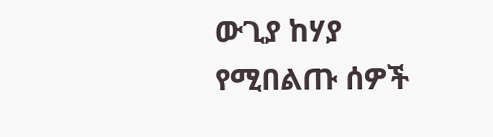ውጊያ ከሃያ የሚበልጡ ሰዎች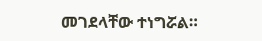መገደላቸው ተነግሯል።